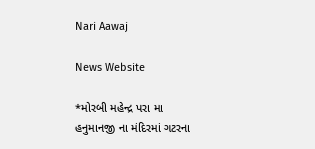Nari Aawaj

News Website

*મોરબી મહેન્દ્ર પરા મા હનુમાનજી ના મંદિરમાં ગટરના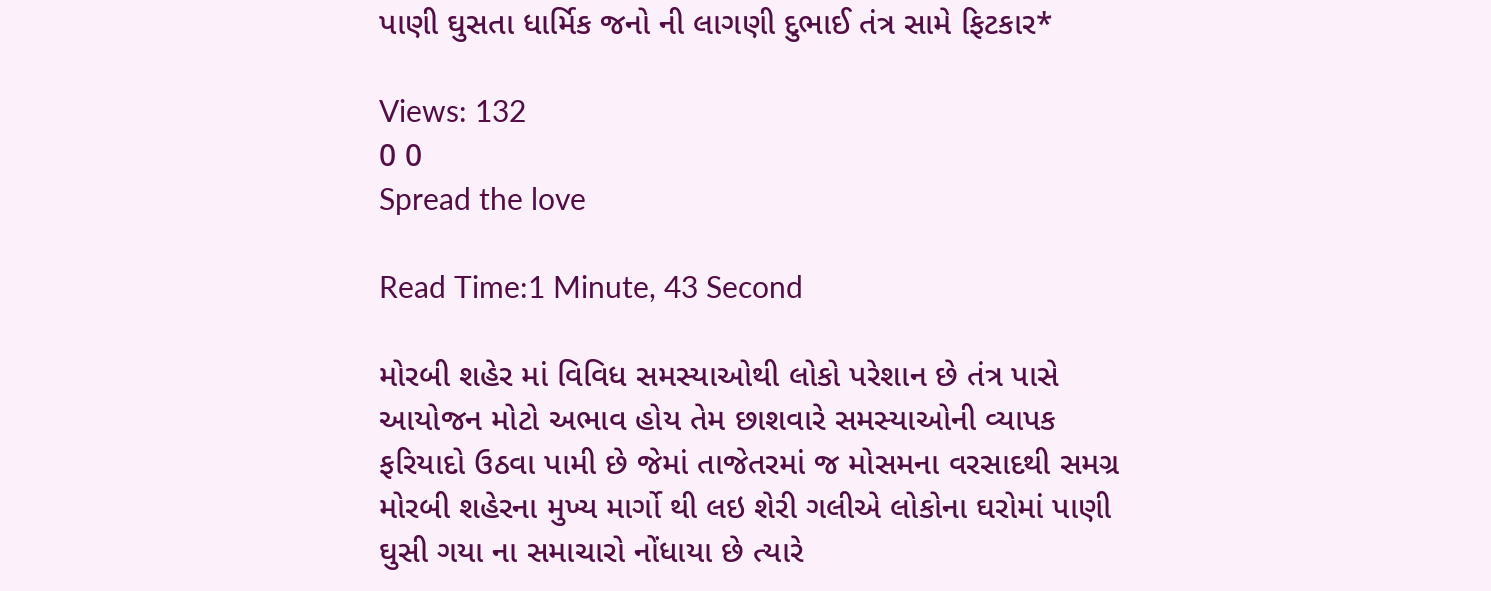પાણી ઘુસતા ધાર્મિક જનો ની લાગણી દુભાઈ તંત્ર સામે ફિટકાર*

Views: 132
0 0
Spread the love

Read Time:1 Minute, 43 Second

મોરબી શહેર માં વિવિધ સમસ્યાઓથી લોકો પરેશાન છે તંત્ર પાસે આયોજન મોટો અભાવ હોય તેમ છાશવારે સમસ્યાઓની વ્યાપક ફરિયાદો ઉઠવા પામી છે જેમાં તાજેતરમાં જ મોસમના વરસાદથી સમગ્ર મોરબી શહેરના મુખ્ય માર્ગો થી લઇ શેરી ગલીએ લોકોના ઘરોમાં પાણી ઘુસી ગયા ના સમાચારો નોંધાયા છે ત્યારે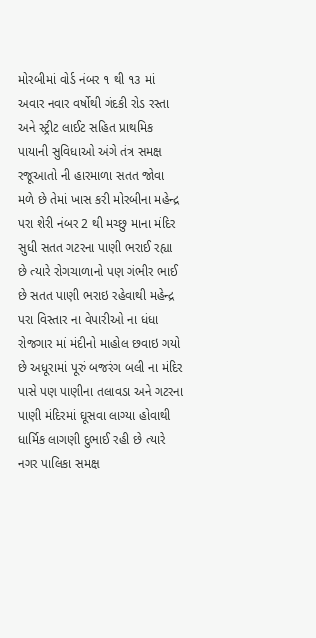મોરબીમાં વોર્ડ નંબર ૧ થી ૧૩ માં અવાર નવાર વર્ષોથી ગંદકી રોડ રસ્તા અને સ્ટ્રીટ લાઈટ સહિત પ્રાથમિક પાયાની સુવિધાઓ અંગે તંત્ર સમક્ષ રજૂઆતો ની હારમાળા સતત જોવા મળે છે તેમાં ખાસ કરી મોરબીના મહેન્દ્ર પરા શેરી નંબર 2 થી મચ્છુ માના મંદિર સુધી સતત ગટરના પાણી ભરાઈ રહ્યા છે ત્યારે રોગચાળાનો પણ ગંભીર ભાઈ છે સતત પાણી ભરાઇ રહેવાથી મહેન્દ્ર પરા વિસ્તાર ના વેપારીઓ ના ધંધા રોજગાર માં મંદીનો માહોલ છવાઇ ગયો છે અધૂરામાં પૂરું બજરંગ બલી ના મંદિર પાસે પણ પાણીના તલાવડા અને ગટરના પાણી મંદિરમાં ઘૂસવા લાગ્યા હોવાથી ધાર્મિક લાગણી દુભાઈ રહી છે ત્યારે નગર પાલિકા સમક્ષ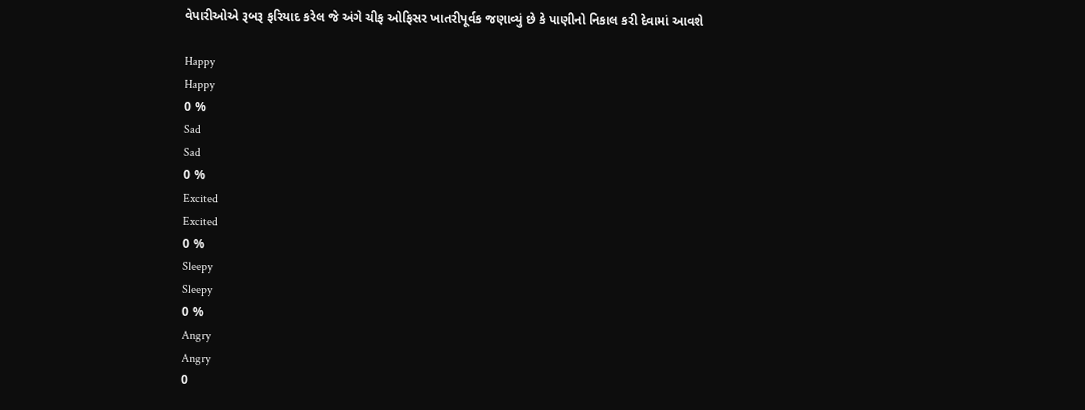વેપારીઓએ રૂબરૂ ફરિયાદ કરેલ જે અંગે ચીફ ઓફિસર ખાતરીપૂર્વક જણાવ્યું છે કે પાણીનો નિકાલ કરી દેવામાં આવશે

Happy
Happy
0 %
Sad
Sad
0 %
Excited
Excited
0 %
Sleepy
Sleepy
0 %
Angry
Angry
0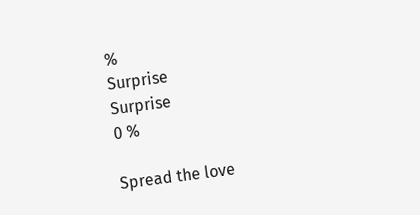%
Surprise
Surprise
0 %

Spread the love